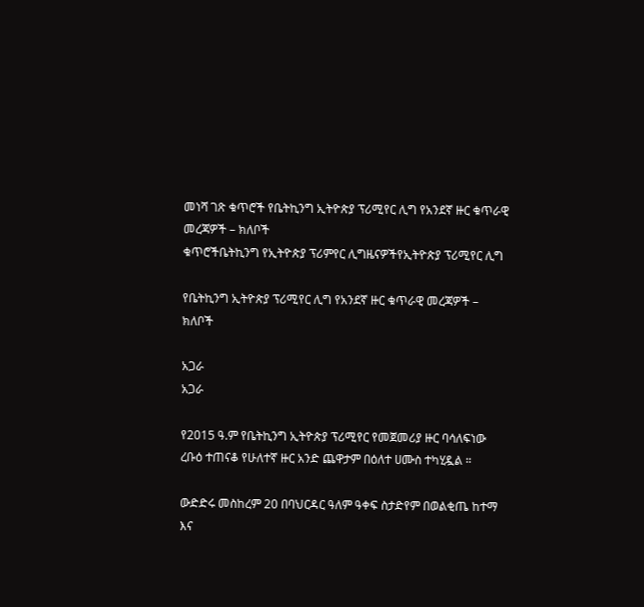መነሻ ገጽ ቁጥሮች የቤትኪንግ ኢትዮጵያ ፕሪሚየር ሊግ የአንደኛ ዙር ቁጥራዊ መረጃዎች – ክለቦች
ቁጥሮችቤትኪንግ የኢትዮጵያ ፕሪምየር ሊግዜናዎችየኢትዮጵያ ፕሪሚየር ሊግ

የቤትኪንግ ኢትዮጵያ ፕሪሚየር ሊግ የአንደኛ ዙር ቁጥራዊ መረጃዎች – ክለቦች

አጋራ
አጋራ

የ2015 ዓ.ም የቤትኪንግ ኢትዮጵያ ፕሪሚየር የመጀመሪያ ዙር ባሳለፍነው ረቡዕ ተጠናቆ የሁለተኛ ዙር አንድ ጨዋታም በዕለተ ሀሙስ ተካሂዷል ።

ውድድሩ መስከረም 20 በባህርዳር ዓለም ዓቀፍ ስታድየም በወልቂጤ ከተማ እና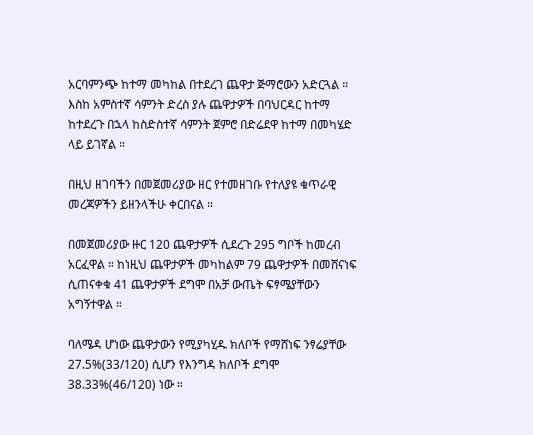አርባምንጭ ከተማ መካከል በተደረገ ጨዋታ ጅማሮውን አድርጓል ። እስከ አምስተኛ ሳምንት ድረስ ያሉ ጨዋታዎች በባህርዳር ከተማ ከተደረጉ በኋላ ከስድስተኛ ሳምንት ጀምሮ በድሬደዋ ከተማ በመካሄድ ላይ ይገኛል ።

በዚህ ዘገባችን በመጀመሪያው ዘር የተመዘገቡ የተለያዩ ቁጥራዊ መረጃዎችን ይዘንላችሁ ቀርበናል ።

በመጀመሪያው ዙር 120 ጨዋታዎች ሲደረጉ 295 ግቦች ከመረብ አርፈዋል ። ከነዚህ ጨዋታዎች መካከልም 79 ጨዋታዎች በመሸናነፍ ሲጠናቀቁ 41 ጨዋታዎች ደግሞ በአቻ ውጤት ፍፃሜያቸውን አግኝተዋል ።

ባለሜዳ ሆነው ጨዋታውን የሚያካሂዱ ክለቦች የማሸነፍ ንፃሬያቸው 27.5%(33/120) ሲሆን የእንግዳ ክለቦች ደግሞ 38.33%(46/120) ነው ።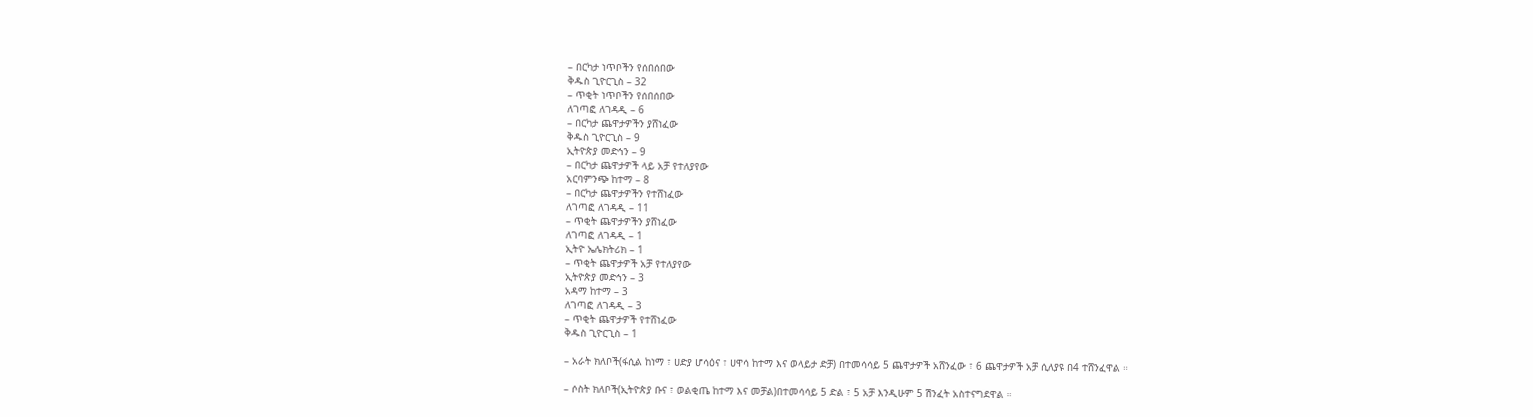– በርካታ ነጥቦችን የሰበሰበው
ቅዱስ ጊዮርጊስ – 32
– ጥቂት ነጥቦችን የሰበሰበው
ለገጣፎ ለገዳዲ – 6
– በርካታ ጨዋታዎችን ያሸነፈው
ቅዱስ ጊዮርጊስ – 9
ኢትዮጵያ መድኅን – 9
– በርካታ ጨዋታዎች ላይ አቻ የተለያየው
አርባምንጭ ከተማ – 8
– በርካታ ጨዋታዎችን የተሸነፈው
ለገጣፎ ለገዳዲ – 11
– ጥቂት ጨዋታዎችን ያሸነፈው
ለገጣፎ ለገዳዲ – 1
ኢትዮ ኤሌክትሪክ – 1
– ጥቂት ጨዋታዎች አቻ የተለያየው
ኢትዮጵያ መድኅን – 3
አዳማ ከተማ – 3
ለገጣፎ ለገዳዲ – 3
– ጥቂት ጨዋታዎች የተሸነፈው
ቅዱስ ጊዮርጊስ – 1

– አራት ክለቦች(ፋሲል ከነማ ፣ ሀድያ ሆሳዕና ፣ ሀዋሳ ከተማ እና ወላይታ ድቻ) በተመሳሳይ 5 ጨዋታዎች አሸንፈው ፣ 6 ጨዋታዎች አቻ ሲለያዩ በ4 ተሸንፈዋል ።

– ሶስት ክለቦች(ኢትዮጵያ ቡና ፣ ወልቂጤ ከተማ እና መቻል)በተመሳሳይ 5 ድል ፣ 5 አቻ እንዲሁም 5 ሽንፈት አስተናግደዋል ።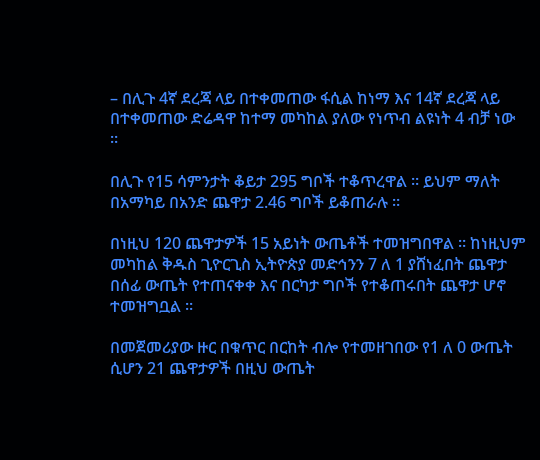– በሊጉ 4ኛ ደረጃ ላይ በተቀመጠው ፋሲል ከነማ እና 14ኛ ደረጃ ላይ በተቀመጠው ድሬዳዋ ከተማ መካከል ያለው የነጥብ ልዩነት 4 ብቻ ነው ።

በሊጉ የ15 ሳምንታት ቆይታ 295 ግቦች ተቆጥረዋል ። ይህም ማለት በአማካይ በአንድ ጨዋታ 2.46 ግቦች ይቆጠራሉ ።

በነዚህ 120 ጨዋታዎች 15 አይነት ውጤቶች ተመዝግበዋል ። ከነዚህም መካከል ቅዱስ ጊዮርጊስ ኢትዮጵያ መድኅንን 7 ለ 1 ያሸነፈበት ጨዋታ በሰፊ ውጤት የተጠናቀቀ እና በርካታ ግቦች የተቆጠሩበት ጨዋታ ሆኖ ተመዝግቧል ።

በመጀመሪያው ዙር በቁጥር በርከት ብሎ የተመዘገበው የ1 ለ 0 ውጤት ሲሆን 21 ጨዋታዎች በዚህ ውጤት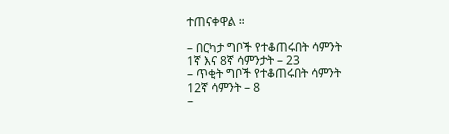ተጠናቀዋል ።

– በርካታ ግቦች የተቆጠሩበት ሳምንት
1ኛ እና 8ኛ ሳምንታት – 23
– ጥቂት ግቦች የተቆጠሩበት ሳምንት
12ኛ ሳምንት – 8
–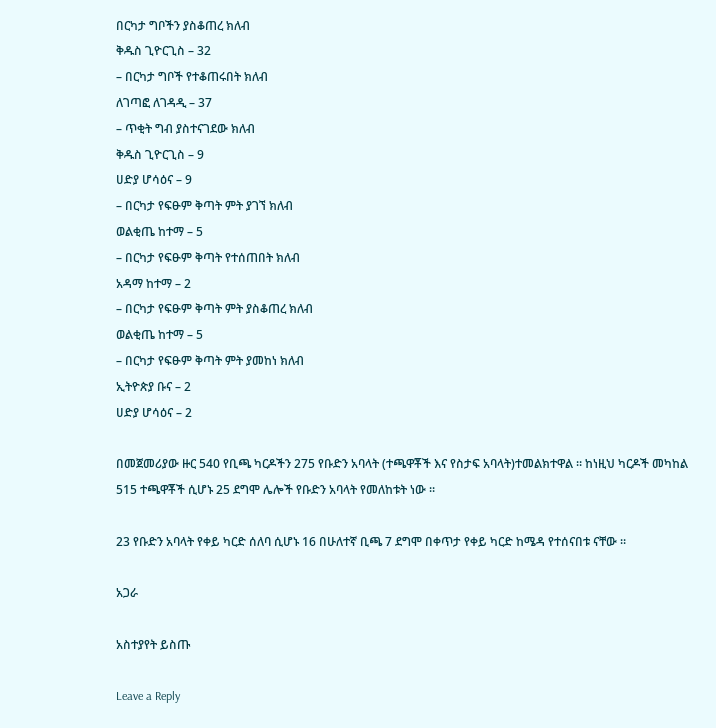በርካታ ግቦችን ያስቆጠረ ክለብ
ቅዱስ ጊዮርጊስ – 32
– በርካታ ግቦች የተቆጠሩበት ክለብ
ለገጣፎ ለገዳዲ – 37
– ጥቂት ግብ ያስተናገደው ክለብ
ቅዱስ ጊዮርጊስ – 9
ሀድያ ሆሳዕና – 9
– በርካታ የፍፁም ቅጣት ምት ያገኘ ክለብ
ወልቂጤ ከተማ – 5
– በርካታ የፍፁም ቅጣት የተሰጠበት ክለብ
አዳማ ከተማ – 2
– በርካታ የፍፁም ቅጣት ምት ያስቆጠረ ክለብ
ወልቂጤ ከተማ – 5
– በርካታ የፍፁም ቅጣት ምት ያመከነ ክለብ
ኢትዮጵያ ቡና – 2
ሀድያ ሆሳዕና – 2

በመጀመሪያው ዙር 540 የቢጫ ካርዶችን 275 የቡድን አባላት (ተጫዋቾች እና የስታፍ አባላት)ተመልክተዋል ። ከነዚህ ካርዶች መካከል 515 ተጫዋቾች ሲሆኑ 25 ደግሞ ሌሎች የቡድን አባላት የመለከቱት ነው ።

23 የቡድን አባላት የቀይ ካርድ ሰለባ ሲሆኑ 16 በሁለተኛ ቢጫ 7 ደግሞ በቀጥታ የቀይ ካርድ ከሜዳ የተሰናበቱ ናቸው ።

አጋራ

አስተያየት ይስጡ

Leave a Reply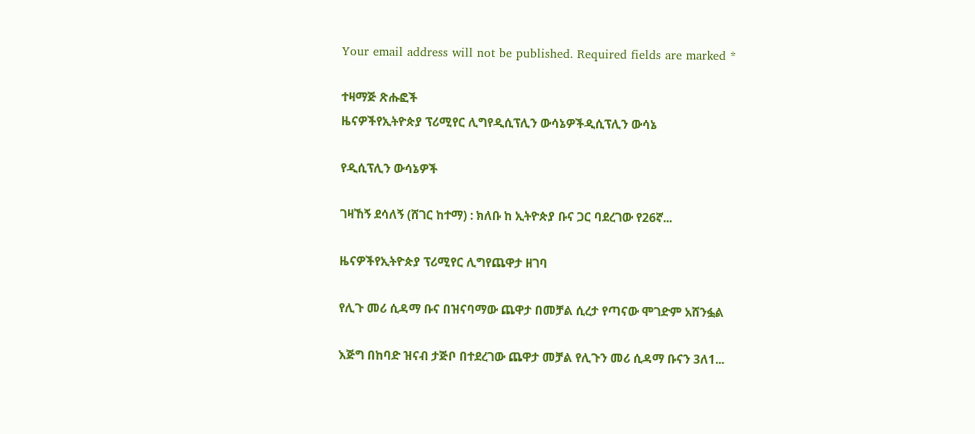Your email address will not be published. Required fields are marked *

ተዛማጅ ጽሑፎች
ዜናዎችየኢትዮጵያ ፕሪሚየር ሊግየዲሲፕሊን ውሳኔዎችዲሲፕሊን ውሳኔ

የዲሲፕሊን ውሳኔዎች

ገዛኸኝ ደሳለኝ (ሸገር ከተማ) : ክለቡ ከ ኢትዮጵያ ቡና ጋር ባደረገው የ26ኛ...

ዜናዎችየኢትዮጵያ ፕሪሚየር ሊግየጨዋታ ዘገባ

የሊጉ መሪ ሲዳማ ቡና በዝናባማው ጨዋታ በመቻል ሲረታ የጣናው ሞገድም አሸንፏል

እጅግ በከባድ ዝናብ ታጅቦ በተደረገው ጨዋታ መቻል የሊጉን መሪ ሲዳማ ቡናን 3ለ1...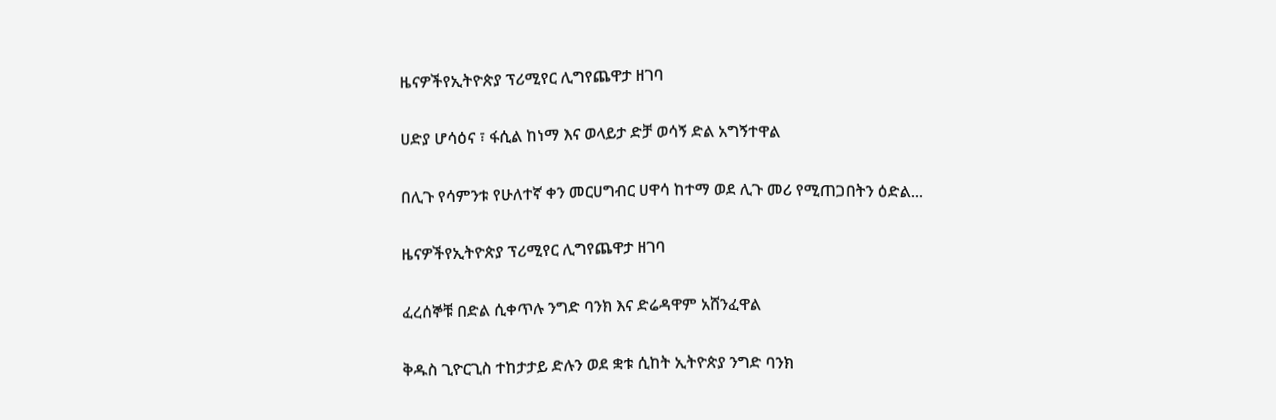ዜናዎችየኢትዮጵያ ፕሪሚየር ሊግየጨዋታ ዘገባ

ሀድያ ሆሳዕና ፣ ፋሲል ከነማ እና ወላይታ ድቻ ወሳኝ ድል አግኝተዋል

በሊጉ የሳምንቱ የሁለተኛ ቀን መርሀግብር ሀዋሳ ከተማ ወደ ሊጉ መሪ የሚጠጋበትን ዕድል...

ዜናዎችየኢትዮጵያ ፕሪሚየር ሊግየጨዋታ ዘገባ

ፈረሰኞቹ በድል ሲቀጥሉ ንግድ ባንክ እና ድሬዳዋም አሸንፈዋል

ቅዱስ ጊዮርጊስ ተከታታይ ድሉን ወደ ቋቱ ሲከት ኢትዮጵያ ንግድ ባንክ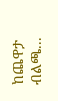ከጨዋታ ብልጫ...